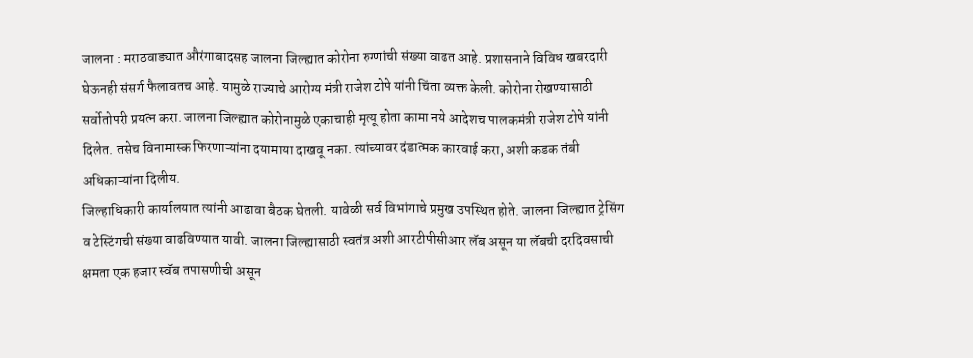जालना : मराठवाड्यात औरंगाबादसह जालना जिल्ह्यात कोरोना रुग्णांची संख्या वाढत आहे. प्रशासनाने विविध खबरदारी घेऊनही संसर्ग फैलावतच आहे. यामुळे राज्याचे आरोग्य मंत्री राजेश टोपे यांनी चिंता व्यक्त केली. कोरोना रोखण्यासाठी सर्वोतोपरी प्रयत्न करा. जालना जिल्ह्यात कोरोनामुळे एकाचाही मृत्यू होता कामा नये आदेशच पालकमंत्री राजेश टोपे यांनी दिलेत. तसेच विनामास्क फिरणाऱ्यांना दयामाया दाखवू नका. त्यांच्यावर दंडात्मक कारवाई करा, अशी कडक तंबी अधिकाऱ्यांना दिलीय.
जिल्हाधिकारी कार्यालयात त्यांनी आढावा बैठक घेतली. यावेळी सर्व विभांगाचे प्रमुख उपस्थित होते. जालना जिल्ह्यात ट्रेसिंग व टेस्टिंगची संख्या वाढविण्यात यावी. जालना जिल्ह्यासाठी स्वतंत्र अशी आरटीपीसीआर लॅब असून या लॅबची दरदिवसाची क्षमता एक हजार स्वॅब तपासणीची असून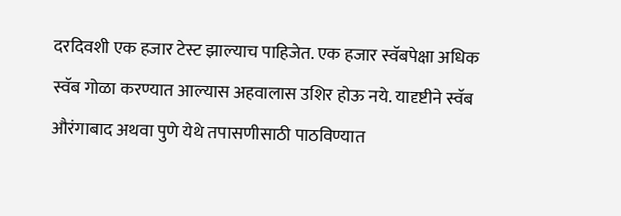दरदिवशी एक हजार टेस्ट झाल्याच पाहिजेत. एक हजार स्वॅबपेक्षा अधिक स्वॅब गोळा करण्यात आल्यास अहवालास उशिर होऊ नये. यादृष्टीने स्वॅब औरंगाबाद अथवा पुणे येथे तपासणीसाठी पाठविण्यात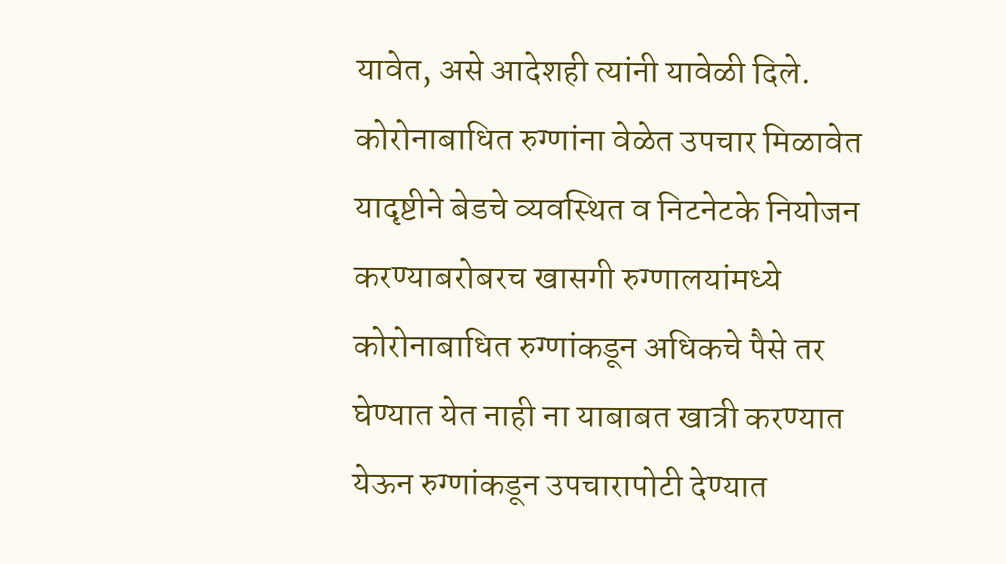यावेत, असे आदेशही त्यांनी यावेळी दिले.
कोरोनाबाधित रुग्णांना वेळेत उपचार मिळावेत यादृष्टीने बेडचे व्यवस्थित व निटनेटके नियोजन करण्याबरोबरच खासगी रुग्णालयांमध्ये कोरोनाबाधित रुग्णांकडून अधिकचे पैसे तर घेण्यात येत नाही ना याबाबत खात्री करण्यात येऊन रुग्णांकडून उपचारापोटी देण्यात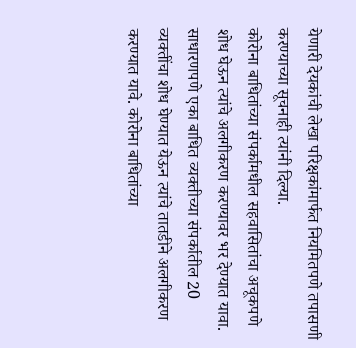येणारी देयकांची लेखा परिक्षकांमार्फत नियमितपणे तपासणी करण्याच्या सूचनाही त्यांनी दिल्या.
कोरोना बाधितांच्या संपर्कामधील सहवासितांचा अचूकपणे शोध घेऊन त्यांचे अलगीकरण करण्यावर भर देण्यात यावा. साधारणपणे एका बाधित व्यक्तीच्या संपर्कातील 20 व्यक्तींचा शोध घेण्यात येऊन त्यांचे तातडीने अलगीकरण करण्यात यावे. कोरोना बाधितांच्या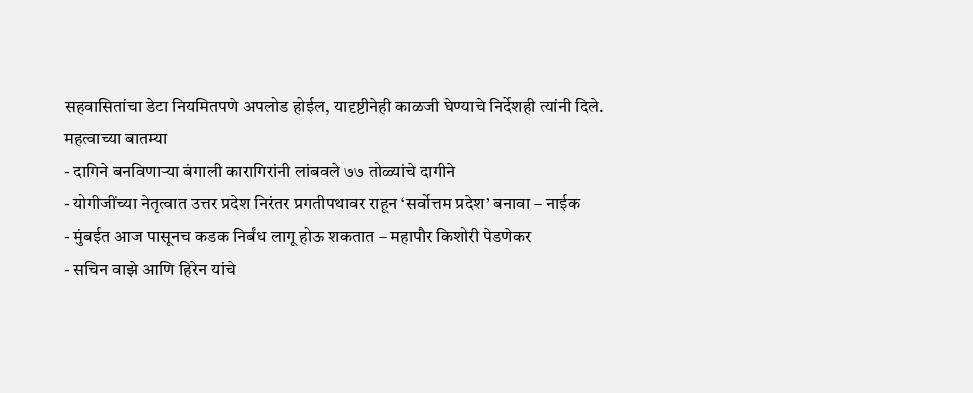सहवासितांचा डेटा नियमितपणे अपलोड होईल, यादृष्टीनेही काळजी घेण्याचे निर्देशही त्यांनी दिले.
महत्वाच्या बातम्या
- दागिने बनविणाऱ्या बंगाली कारागिरांनी लांबवले ७७ तोळ्यांचे दागीने
- योगीजींच्या नेतृत्वात उत्तर प्रदेश निरंतर प्रगतीपथावर राहून ‘सर्वोत्तम प्रदेश’ बनावा – नाईक
- मुंबईत आज पासूनच कडक निर्बंध लागू होऊ शकतात – महापौर किशोरी पेडणेकर
- सचिन वाझे आणि हिरेन यांचे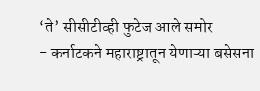‘ते’ सीसीटीव्ही फुटेज आले समोर
- कर्नाटकने महाराष्ट्रातून येणाऱ्या बसेसना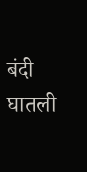बंदी घातली